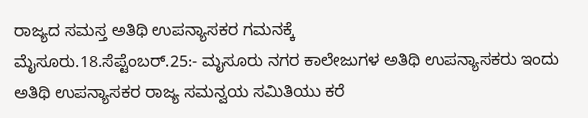ರಾಜ್ಯದ ಸಮಸ್ತ ಅತಿಥಿ ಉಪನ್ಯಾಸಕರ ಗಮನಕ್ಕೆ
ಮೈಸೂರು.18.ಸೆಪ್ಟೆಂಬರ್.25:- ಮೖಸೂರು ನಗರ ಕಾಲೇಜುಗಳ ಅತಿಥಿ ಉಪನ್ಯಾಸಕರು ಇಂದು ಅತಿಥಿ ಉಪನ್ಯಾಸಕರ ರಾಜ್ಯ ಸಮನ್ವಯ ಸಮಿತಿಯು ಕರೆ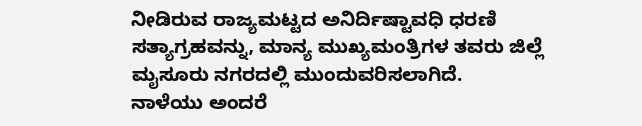ನೀಡಿರುವ ರಾಜ್ಯಮಟ್ಟದ ಅನಿರ್ದಿಷ್ಟಾವಧಿ ಧರಣಿ ಸತ್ಯಾಗ್ರಹವನ್ನು, ಮಾನ್ಯ ಮುಖ್ಯಮಂತ್ರಿಗಳ ತವರು ಜಿಲ್ಲೆ ಮೖಸೂರು ನಗರದಲ್ಲಿ ಮುಂದುವರಿಸಲಾಗಿದೆ.
ನಾಳೆಯು ಅಂದರೆ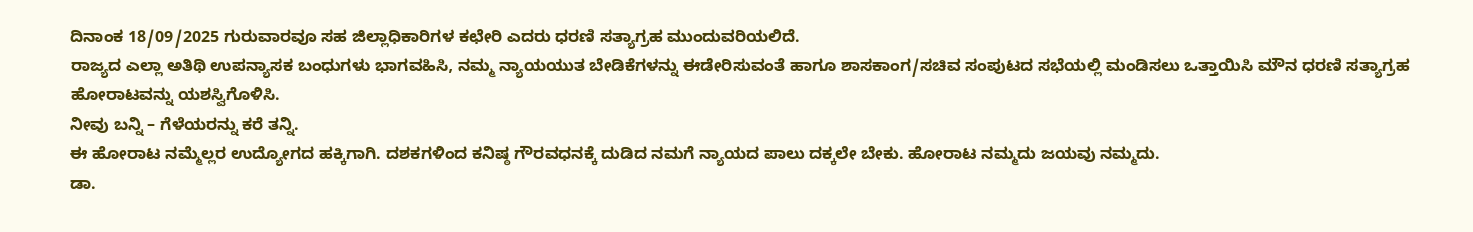ದಿನಾಂಕ 18/09/2025 ಗುರುವಾರವೂ ಸಹ ಜಿಲ್ಲಾಧಿಕಾರಿಗಳ ಕಛೇರಿ ಎದರು ಧರಣಿ ಸತ್ಯಾಗ್ರಹ ಮುಂದುವರಿಯಲಿದೆ.
ರಾಜ್ಯದ ಎಲ್ಲಾ ಅತಿಥಿ ಉಪನ್ಯಾಸಕ ಬಂಧುಗಳು ಭಾಗವಹಿಸಿ, ನಮ್ಮ ನ್ಯಾಯಯುತ ಬೇಡಿಕೆಗಳನ್ನು ಈಡೇರಿಸುವಂತೆ ಹಾಗೂ ಶಾಸಕಾಂಗ/ಸಚಿವ ಸಂಪುಟದ ಸಭೆಯಲ್ಲಿ ಮಂಡಿಸಲು ಒತ್ತಾಯಿಸಿ ಮೌನ ಧರಣಿ ಸತ್ಯಾಗ್ರಹ ಹೋರಾಟವನ್ನು ಯಶಸ್ವಿಗೊಳಿಸಿ.
ನೀವು ಬನ್ನಿ – ಗೆಳೆಯರನ್ನು ಕರೆ ತನ್ನಿ.
ಈ ಹೋರಾಟ ನಮ್ಮೆಲ್ಲರ ಉದ್ಯೋಗದ ಹಕ್ಕಿಗಾಗಿ. ದಶಕಗಳಿಂದ ಕನಿಷ್ಠ ಗೌರವಧನಕ್ಕೆ ದುಡಿದ ನಮಗೆ ನ್ಯಾಯದ ಪಾಲು ದಕ್ಕಲೇ ಬೇಕು. ಹೋರಾಟ ನಮ್ಮದು ಜಯವು ನಮ್ಮದು.
ಡಾ.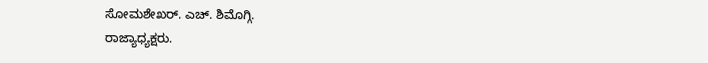ಸೋಮಶೇಖರ್. ಎಚ್. ಶಿಮೊಗ್ಗಿ.
ರಾಜ್ಯಾಧ್ಯಕ್ಷರು.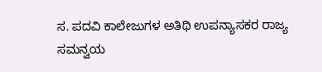ಸ. ಪದವಿ ಕಾಲೇಜುಗಳ ಅತಿಥಿ ಉಪನ್ಯಾಸಕರ ರಾಜ್ಯ ಸಮನ್ವಯ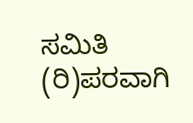ಸಮಿತಿ (ರಿ)ಪರವಾಗಿ